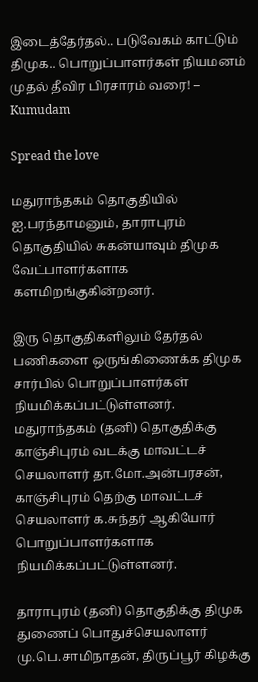இடைத்தேர்தல்.. படுவேகம் காட்டும் திமுக.. பொறுப்பாளர்கள் நியமனம் முதல் தீவிர பிரசாரம் வரை! – Kumudam

Spread the love

மதுராந்தகம் தொகுதியில் ஐ.பரந்தாமனும், தாராபுரம் தொகுதியில் சுகன்யாவும் திமுக வேட்பாளர்களாக களமிறங்குகின்றனர்.

இரு தொகுதிகளிலும் தேர்தல் பணிகளை ஒருங்கிணைக்க திமுக சார்பில் பொறுப்பாளர்கள் நியமிக்கப்பட்டுள்ளனர். மதுராந்தகம் (தனி) தொகுதிக்கு காஞ்சிபுரம் வடக்கு மாவட்டச் செயலாளர் தா.மோ.அன்பரசன், காஞ்சிபுரம் தெற்கு மாவட்டச் செயலாளர் க.சுந்தர் ஆகியோர் பொறுப்பாளர்களாக நியமிக்கப்பட்டுள்ளனர்.

தாராபுரம் (தனி) தொகுதிக்கு திமுக துணைப் பொதுச்செயலாளர் மு.பெ.சாமிநாதன், திருப்பூர் கிழக்கு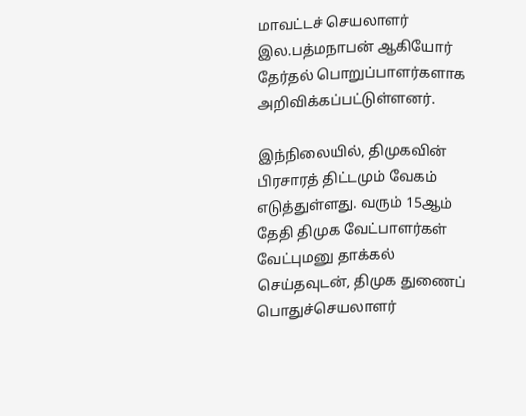மாவட்டச் செயலாளர் இல.பத்மநாபன் ஆகியோர் தேர்தல் பொறுப்பாளர்களாக அறிவிக்கப்பட்டுள்ளனர்.

இந்நிலையில், திமுகவின் பிரசாரத் திட்டமும் வேகம் எடுத்துள்ளது. வரும் 15ஆம் தேதி திமுக வேட்பாளர்கள் வேட்புமனு தாக்கல் செய்தவுடன், திமுக துணைப் பொதுச்செயலாளர்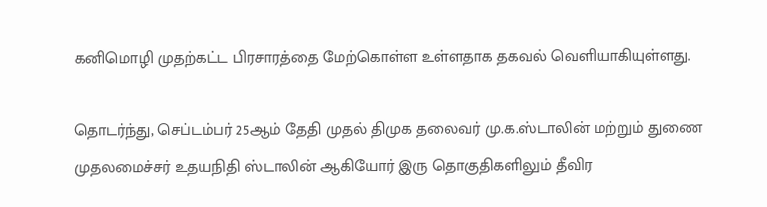கனிமொழி முதற்கட்ட பிரசாரத்தை மேற்கொள்ள உள்ளதாக தகவல் வெளியாகியுள்ளது.

தொடர்ந்து, செப்டம்பர் 25ஆம் தேதி முதல் திமுக தலைவர் மு.க.ஸ்டாலின் மற்றும் துணை முதலமைச்சர் உதயநிதி ஸ்டாலின் ஆகியோர் இரு தொகுதிகளிலும் தீவிர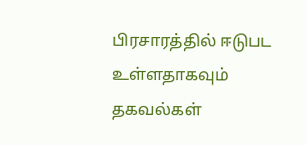பிரசாரத்தில் ஈடுபட உள்ளதாகவும் தகவல்கள்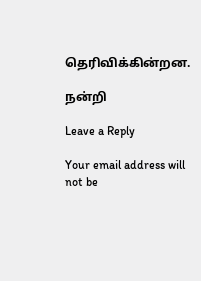தெரிவிக்கின்றன.

நன்றி

Leave a Reply

Your email address will not be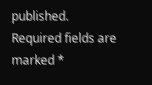published. Required fields are marked *